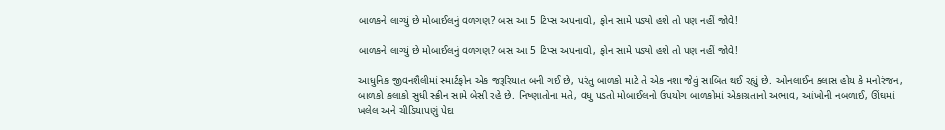બાળકને લાગ્યું છે મોબાઈલનું વળગણ? બસ આ 5 ટિપ્સ અપનાવો, ફોન સામે પડ્યો હશે તો પણ નહીં જોવે!

બાળકને લાગ્યું છે મોબાઈલનું વળગણ? બસ આ 5 ટિપ્સ અપનાવો, ફોન સામે પડ્યો હશે તો પણ નહીં જોવે!

આધુનિક જીવનશૈલીમાં સ્માર્ટફોન એક જરૂરિયાત બની ગઈ છે, પરંતુ બાળકો માટે તે એક નશા જેવું સાબિત થઈ રહ્યું છે. ઓનલાઈન ક્લાસ હોય કે મનોરંજન, બાળકો કલાકો સુધી સ્ક્રીન સામે બેસી રહે છે. નિષ્ણાતોના મતે, વધુ પડતો મોબાઈલનો ઉપયોગ બાળકોમાં એકાગ્રતાનો અભાવ, આંખોની નબળાઈ, ઊંઘમાં ખલેલ અને ચીડિયાપણું પેદા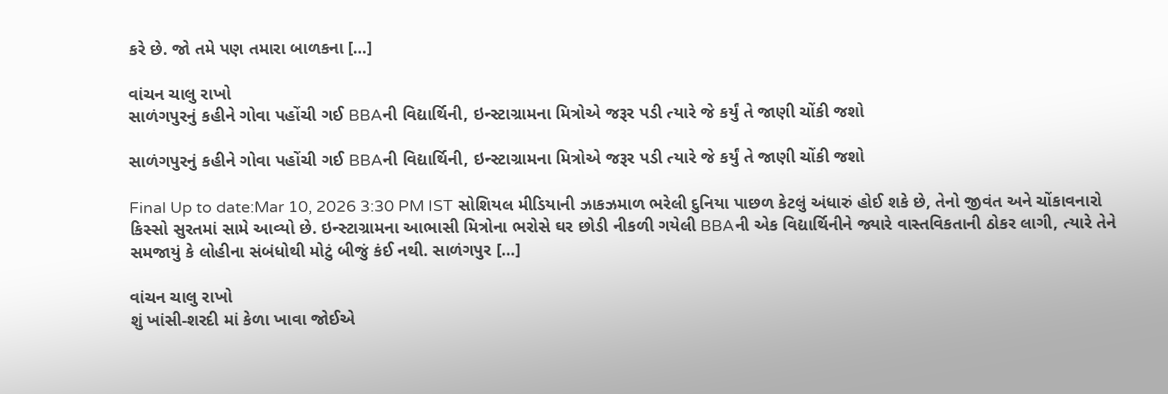કરે છે. જો તમે પણ તમારા બાળકના […]

વાંચન ચાલુ રાખો
સાળંગપુરનું કહીને ગોવા પહોંચી ગઈ BBAની વિદ્યાર્થિની, ઇન્સ્ટાગ્રામના મિત્રોએ જરૂર પડી ત્યારે જે કર્યું તે જાણી ચોંકી જશો

સાળંગપુરનું કહીને ગોવા પહોંચી ગઈ BBAની વિદ્યાર્થિની, ઇન્સ્ટાગ્રામના મિત્રોએ જરૂર પડી ત્યારે જે કર્યું તે જાણી ચોંકી જશો

Final Up to date:Mar 10, 2026 3:30 PM IST સોશિયલ મીડિયાની ઝાકઝમાળ ભરેલી દુનિયા પાછળ કેટલું અંધારું હોઈ શકે છે, તેનો જીવંત અને ચોંકાવનારો કિસ્સો સુરતમાં સામે આવ્યો છે. ઇન્સ્ટાગ્રામના આભાસી મિત્રોના ભરોસે ઘર છોડી નીકળી ગયેલી BBAની એક વિદ્યાર્થિનીને જ્યારે વાસ્તવિકતાની ઠોકર લાગી, ત્યારે તેને સમજાયું કે લોહીના સંબંધોથી મોટું બીજું કંઈ નથી. સાળંગપુર […]

વાંચન ચાલુ રાખો
શું ખાંસી-શરદી માં કેળા ખાવા જોઈએ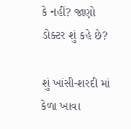કે નહીં? જાણો ડોક્ટર શું કહે છે?

શું ખાંસી-શરદી માં કેળા ખાવા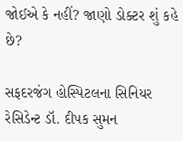જોઈએ કે નહીં? જાણો ડોક્ટર શું કહે છે?

સફદરજંગ હોસ્પિટલના સિનિયર રેસિડેન્ટ ડૉ. દીપક સુમન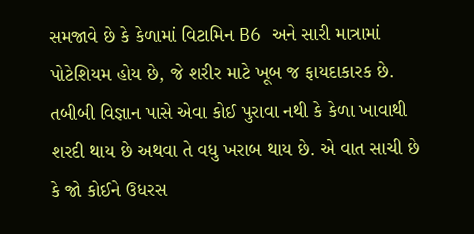સમજાવે છે કે કેળામાં વિટામિન B6 અને સારી માત્રામાં પોટેશિયમ હોય છે, જે શરીર માટે ખૂબ જ ફાયદાકારક છે. તબીબી વિજ્ઞાન પાસે એવા કોઈ પુરાવા નથી કે કેળા ખાવાથી શરદી થાય છે અથવા તે વધુ ખરાબ થાય છે. એ વાત સાચી છે કે જો કોઈને ઉધરસ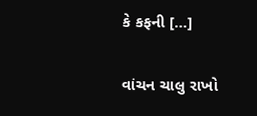કે કફની […]

વાંચન ચાલુ રાખો